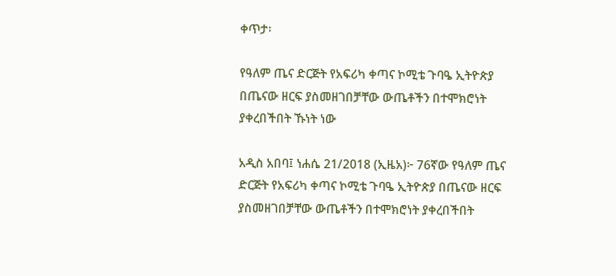ቀጥታ፡

የዓለም ጤና ድርጅት የአፍሪካ ቀጣና ኮሚቴ ጉባዔ ኢትዮጵያ በጤናው ዘርፍ ያስመዘገበቻቸው ውጤቶችን በተሞክሮነት ያቀረበችበት ኹነት ነው

አዲስ አበባ፤ ነሐሴ 21/2018 (ኢዜአ)፦ 76ኛው የዓለም ጤና ድርጅት የአፍሪካ ቀጣና ኮሚቴ ጉባዔ ኢትዮጵያ በጤናው ዘርፍ ያስመዘገበቻቸው ውጤቶችን በተሞክሮነት ያቀረበችበት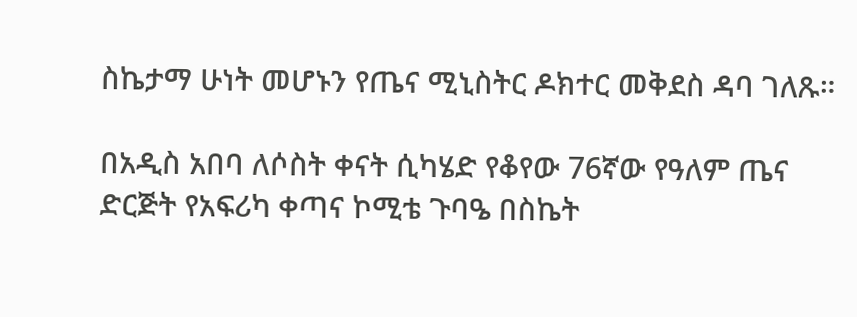ስኬታማ ሁነት መሆኑን የጤና ሚኒስትር ዶክተር መቅደስ ዳባ ገለጹ።

በአዲስ አበባ ለሶስት ቀናት ሲካሄድ የቆየው 76ኛው የዓለም ጤና ድርጅት የአፍሪካ ቀጣና ኮሚቴ ጉባዔ በስኬት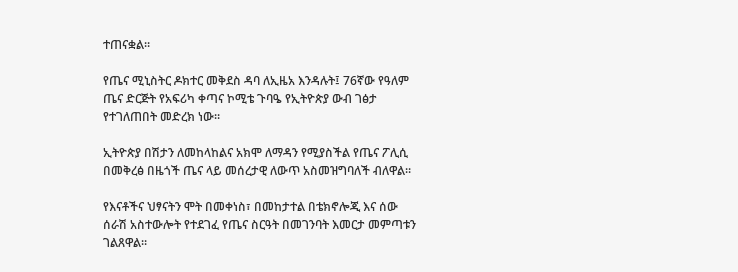ተጠናቋል።

የጤና ሚኒስትር ዶክተር መቅደስ ዳባ ለኢዜአ እንዳሉት፤ 76ኛው የዓለም ጤና ድርጅት የአፍሪካ ቀጣና ኮሚቴ ጉባዔ የኢትዮጵያ ውብ ገፅታ የተገለጠበት መድረክ ነው።

ኢትዮጵያ በሽታን ለመከላከልና አክሞ ለማዳን የሚያስችል የጤና ፖሊሲ በመቅረፅ በዜጎች ጤና ላይ መሰረታዊ ለውጥ አስመዝግባለች ብለዋል።

የእናቶችና ህፃናትን ሞት በመቀነስ፣ በመከታተል በቴክኖሎጂ እና ሰው ሰራሽ አስተውሎት የተደገፈ የጤና ስርዓት በመገንባት እመርታ መምጣቱን ገልጸዋል።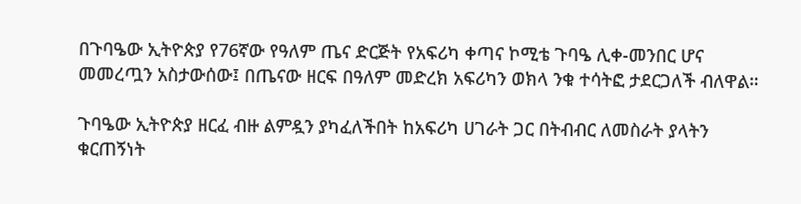በጉባዔው ኢትዮጵያ የ76ኛው የዓለም ጤና ድርጅት የአፍሪካ ቀጣና ኮሚቴ ጉባዔ ሊቀ-መንበር ሆና መመረጧን አስታውሰው፤ በጤናው ዘርፍ በዓለም መድረክ አፍሪካን ወክላ ንቁ ተሳትፎ ታደርጋለች ብለዋል።

ጉባዔው ኢትዮጵያ ዘርፈ ብዙ ልምዷን ያካፈለችበት ከአፍሪካ ሀገራት ጋር በትብብር ለመስራት ያላትን ቁርጠኝነት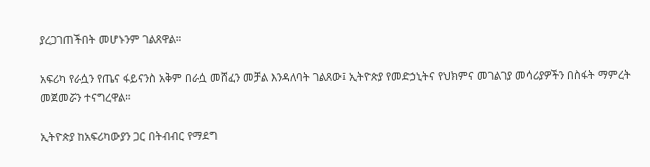ያረጋገጠችበት መሆኑንም ገልጸዋል።

አፍሪካ የራሷን የጤና ፋይናንስ አቅም በራሷ መሸፈን መቻል እንዳለባት ገልጸው፤ ኢትዮጵያ የመድኃኒትና የህክምና መገልገያ መሳሪያዎችን በስፋት ማምረት መጀመሯን ተናግረዋል።

ኢትዮጵያ ከአፍሪካውያን ጋር በትብብር የማደግ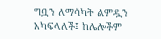ግቧን ለማሳካት ልምዷን አካፍላለች፤ ከሌሎችም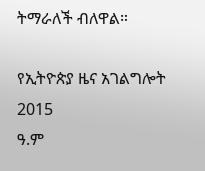ትማራለች ብለዋል።

የኢትዮጵያ ዜና አገልግሎት
2015
ዓ.ም